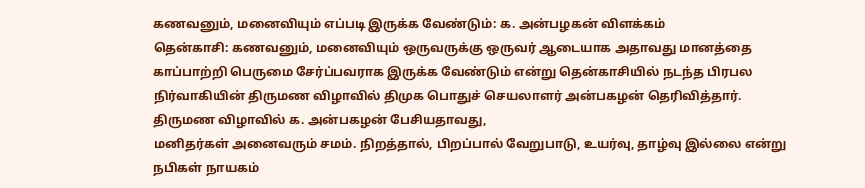கணவனும், மனைவியும் எப்படி இருக்க வேண்டும்: க. அன்பழகன் விளக்கம்
தென்காசி: கணவனும், மனைவியும் ஒருவருக்கு ஒருவர் ஆடையாக அதாவது மானத்தை காப்பாற்றி பெருமை சேர்ப்பவராக இருக்க வேண்டும் என்று தென்காசியில் நடந்த பிரபல நிர்வாகியின் திருமண விழாவில் திமுக பொதுச் செயலாளர் அன்பகழன் தெரிவித்தார்.
திருமண விழாவில் க. அன்பகழன் பேசியதாவது,
மனிதர்கள் அனைவரும் சமம். நிறத்தால், பிறப்பால் வேறுபாடு, உயர்வு, தாழ்வு இல்லை என்று நபிகள் நாயகம்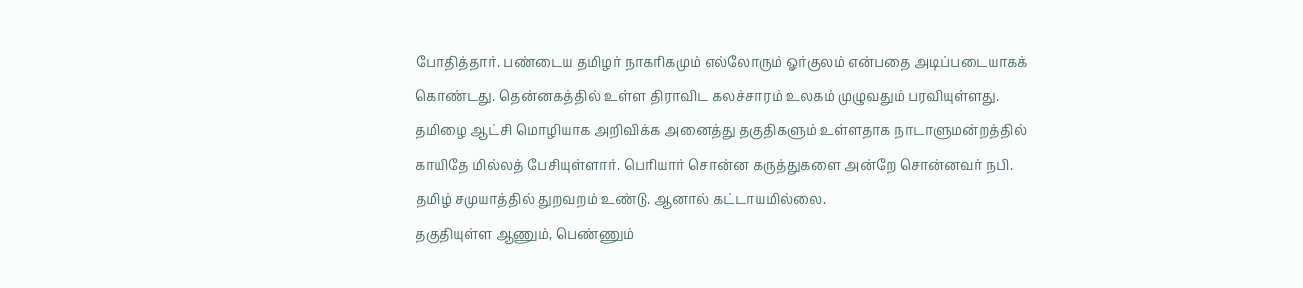போதித்தார். பண்டைய தமிழர் நாகரிகமும் எல்லோரும் ஓர்குலம் என்பதை அடிப்படையாகக் கொண்டது. தென்னகத்தில் உள்ள திராவிட கலச்சாரம் உலகம் முழுவதும் பரவியுள்ளது. தமிழை ஆட்சி மொழியாக அறிவிக்க அனைத்து தகுதிகளும் உள்ளதாக நாடாளுமன்றத்தில் காயிதே மில்லத் பேசியுள்ளார். பெரியார் சொன்ன கருத்துகளை அன்றே சொன்னவர் நபி. தமிழ் சமுயாத்தில் துறவறம் உண்டு. ஆனால் கட்டாயமில்லை.
தகுதியுள்ள ஆணும், பெண்ணும்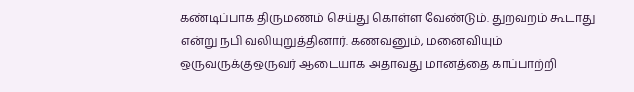கண்டிப்பாக திருமணம் செய்து கொள்ள வேண்டும். துறவறம் கூடாது என்று நபி வலியுறுத்தினார். கணவனும், மனைவியும் ஒருவருக்குஒருவர் ஆடையாக அதாவது மானத்தை காப்பாற்றி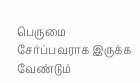பெருமை சேர்ப்பவராக இருக்க வேண்டும்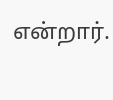என்றார்.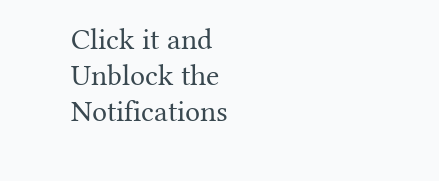Click it and Unblock the Notifications